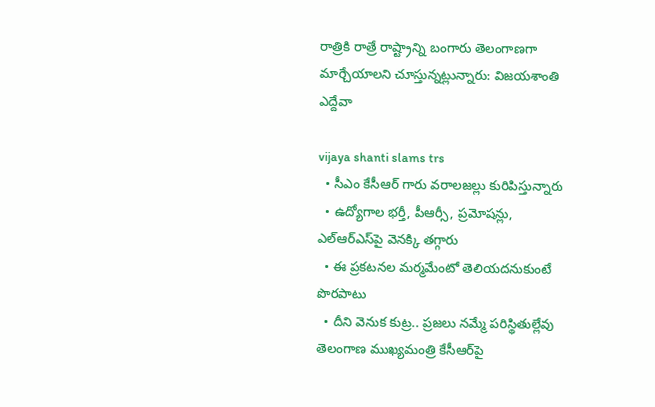రాత్రికి రాత్రే రాష్ట్రాన్ని బంగారు తెలంగాణగా మార్చేయాలని చూస్తున్నట్లున్నారు: విజయశాంతి ఎద్దేవా

vijaya shanti slams trs
  • సీఎం కేసీఆర్ గారు వరాలజల్లు కురిపిస్తున్నారు
  • ఉద్యోగాల భర్తీ, పీఆర్సీ, ప్రమోషన్లు, ఎల్ఆర్ఎస్‌పై వెనక్కి తగ్గారు
  • ఈ ప్రకటనల మర్మమేంటో తెలియదనుకుంటే పొరపాటు
  • దీని వెనుక కుట్ర.. ప్రజలు నమ్మే పరిస్థితుల్లేవు
తెలంగాణ ముఖ్యమంత్రి కేసీఆర్‌పై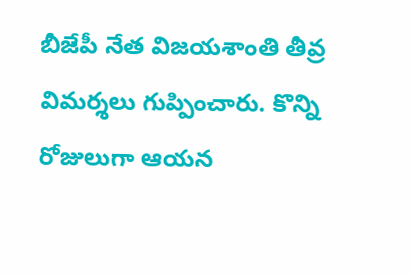బీజేపీ నేత విజయశాంతి తీవ్ర విమర్శలు గుప్పించారు. కొన్ని రోజులుగా ఆయన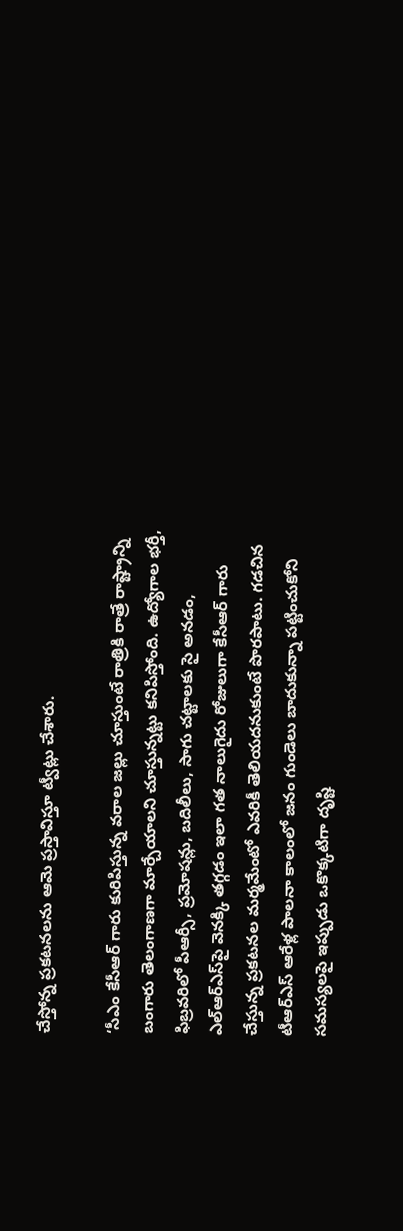చేస్తోన్న ప్రకటనలను ఆమె ప్రస్తావిస్తూ ట్వీట్లు చేశారు.

‘సీఎం కేసీఆర్ గారు కురిపిస్తున్న వరాల జల్లు చూస్తుంటే రాత్రికి రాత్రే రాష్ట్రాన్ని బంగారు తెలంగాణగా మార్చేయాలని చూస్తున్నట్టు కనిపిస్తోంది. ఉద్యోగాల భర్తీ, ఫిబ్రవరిలో పీఆర్సీ, ప్రమోషన్లు, బదిలీలు, సాగు చట్టాలకు సై అనడం, ఎల్ఆర్ఎస్‌పై వెనక్కి తగ్గడం ఇలా గత నాలుగైదు రోజులుగా కేసీఆర్ గారు చేస్తున్న ప్రకటనల మర్మమేంటో ఎవరికీ తెలియదనుకుంటే పొరపాటు. గడచిన టీఆర్ఎస్ ఆరేళ్ల పాలనా కాలంలో జనం గుండెలు బాదుకున్నా పట్టించుకోని సమస్యలపై ఇప్పుడు ఒకొక్కటిగా దృష్టి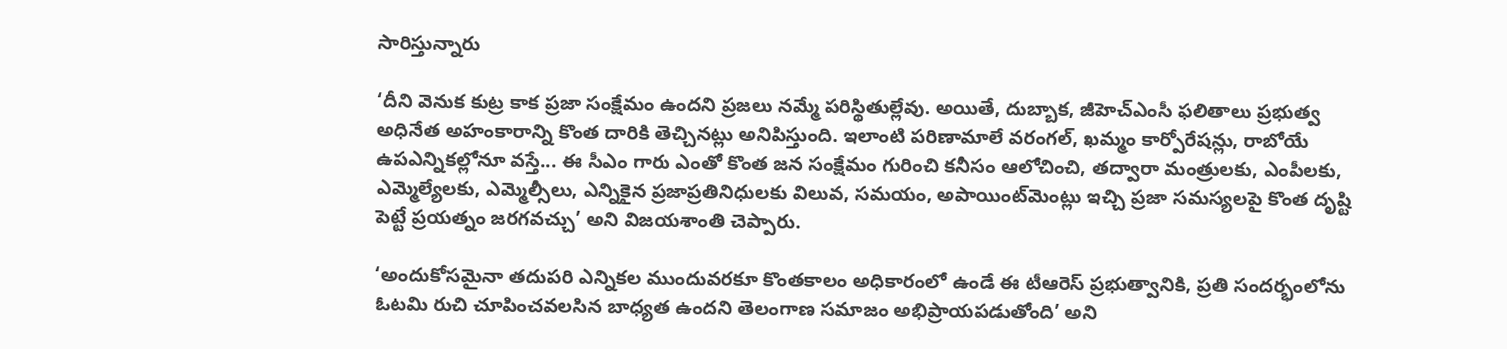సారిస్తున్నారు

‘దీని వెనుక కుట్ర కాక ప్రజా సంక్షేమం ఉందని ప్రజలు నమ్మే పరిస్థితుల్లేవు. అయితే, దుబ్బాక, జీహెచ్ఎంసీ ఫలితాలు ప్రభుత్వ అధినేత అహంకారాన్ని కొంత దారికి తెచ్చినట్లు అనిపిస్తుంది. ఇలాంటి పరిణామాలే వరంగల్, ఖమ్మం కార్పోరేషన్లు, రాబోయే ఉపఎన్నికల్లోనూ వస్తే... ఈ సీఎం గారు ఎంతో కొంత జన సంక్షేమం గురించి కనీసం ఆలోచించి, తద్వారా మంత్రులకు, ఎంపీలకు, ఎమ్మెల్యేలకు, ఎమ్మెల్సీలు, ఎన్నికైన ప్రజాప్రతినిధులకు విలువ, సమయం, అపాయింట్‌‌మెంట్లు ఇచ్చి ప్రజా సమస్యలపై కొంత దృష్టి పెట్టే ప్రయత్నం జరగవచ్చు’ అని విజయశాంతి చెప్పారు.

‘అందుకోసమైనా తదుపరి ఎన్నికల ముందువరకూ కొంతకాలం అధికారంలో ఉండే ఈ టీఆరెస్ ప్రభుత్వానికి, ప్రతి సందర్భంలోను ఓటమి రుచి చూపించవలసిన బాధ్యత ఉందని తెలంగాణ సమాజం అభిప్రాయపడుతోంది’ అని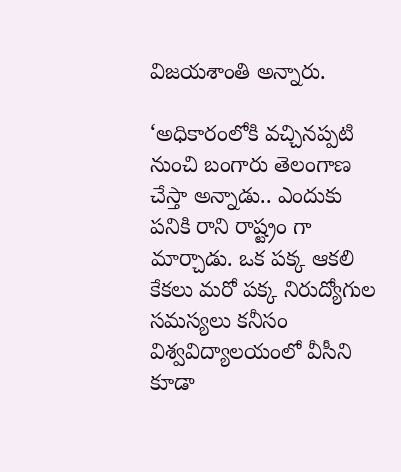విజయశాంతి అన్నారు.

‘అధికారంలోకి వచ్చినప్పటి నుంచి బంగారు తెలంగాణ చేస్తా అన్నాడు.. ఎందుకు పనికి రాని రాష్ట్రం గా మార్చాడు. ఒక పక్క ఆకలి కేకలు మరో పక్క నిరుద్యోగుల సమస్యలు కనీసం విశ్వవిద్యాలయంలో వీసీని కూడా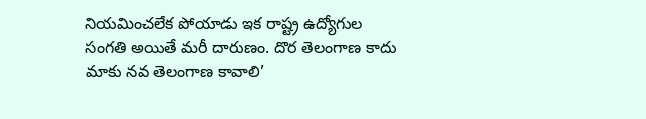నియమించలేక పోయాడు ఇక రాష్ట్ర ఉద్యోగుల సంగతి అయితే మరీ దారుణం. దొర తెలంగాణ కాదు మాకు నవ తెలంగాణ కావాలి’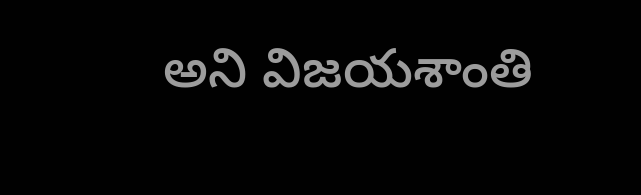అని విజయశాంతి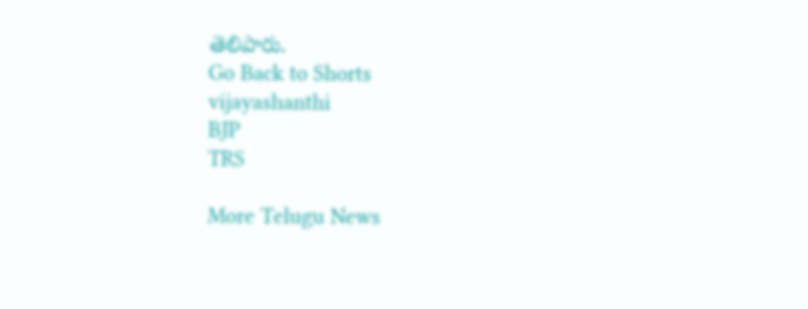తెలిపారు.
Go Back to Shorts
vijayashanthi
BJP
TRS

More Telugu News